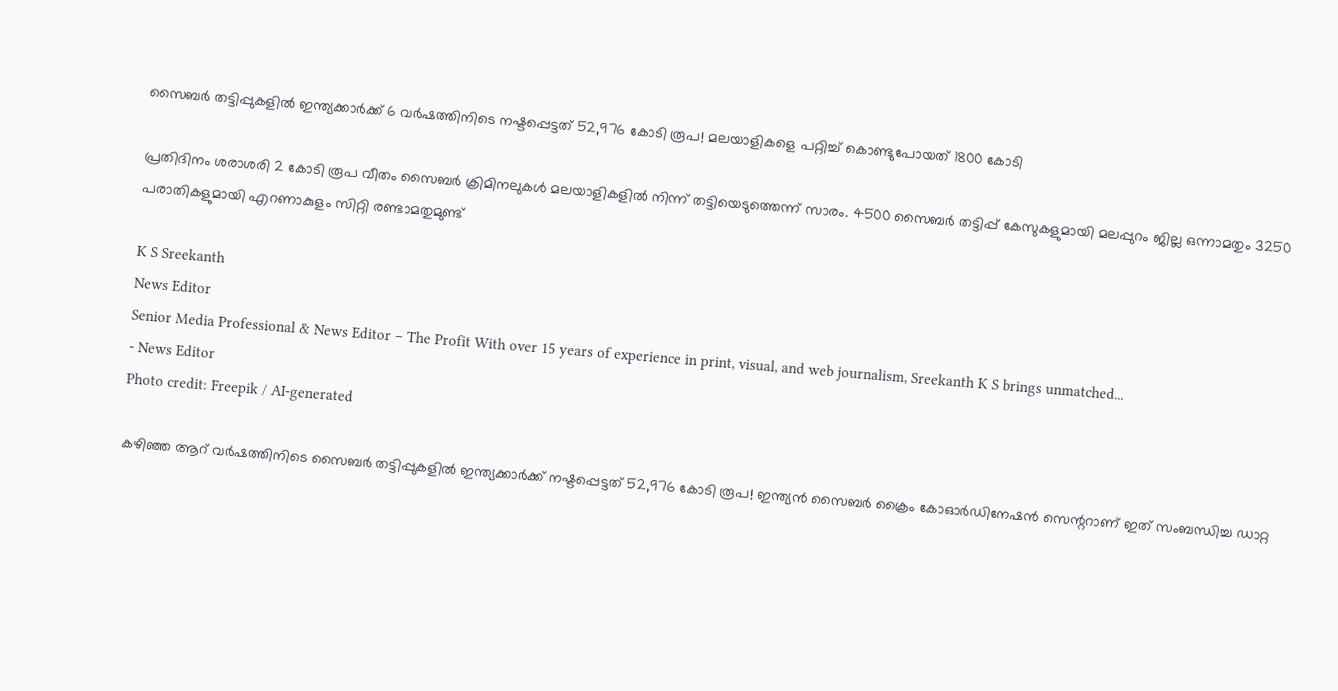സൈബര്‍ തട്ടിപ്പുകളില്‍ ഇന്ത്യക്കാര്‍ക്ക് 6 വര്‍ഷത്തിനിടെ നഷ്ടപ്പെട്ടത് 52,976 കോടി രൂപ! മലയാളികളെ പറ്റിച്ച് കൊണ്ടുപോയത് 1800 കോടി

പ്രതിദിനം ശരാശരി 2 കോടി രൂപ വീതം സൈബര്‍ ക്രിമിനലുകള്‍ മലയാളികളില്‍ നിന്ന് തട്ടിയെടുത്തെന്ന് സാരം. 4500 സൈബര്‍ തട്ടിപ്പ് കേസുകളുമായി മലപ്പുറം ജില്ല ഒന്നാമതും 3250 പരാതികളുമായി എറണാകുളം സിറ്റി രണ്ടാമതുമുണ്ട്

K S Sreekanth
News Editor
Senior Media Professional & News Editor – The Profit With over 15 years of experience in print, visual, and web journalism, Sreekanth K S brings unmatched...
- News Editor
Photo credit: Freepik / AI-generated

കഴിഞ്ഞ ആറ് വര്‍ഷത്തിനിടെ സൈബര്‍ തട്ടിപ്പുകളില്‍ ഇന്ത്യക്കാര്‍ക്ക് നഷ്ടപ്പെട്ടത് 52,976 കോടി രൂപ! ഇന്ത്യന്‍ സൈബര്‍ ക്രൈം കോഓര്‍ഡിനേഷന്‍ സെന്ററാണ് ഇത് സംബന്ധിച്ച ഡാറ്റ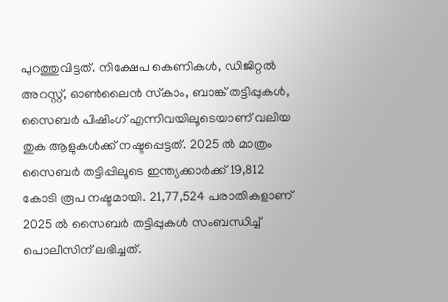പുറത്തുവിട്ടത്. നിക്ഷേപ കെണികള്‍, ഡിജിറ്റല്‍ അറസ്റ്റ്, ഓണ്‍ലൈന്‍ സ്‌കാം, ബാങ്ക് തട്ടിപ്പുകള്‍, സൈബര്‍ പിഷിംഗ് എന്നിവയിലൂടെയാണ് വലിയ തുക ആളുകള്‍ക്ക് നഷ്ടപ്പെട്ടത്. 2025 ല്‍ മാത്രം സൈബര്‍ തട്ടിപ്പിലൂടെ ഇന്ത്യക്കാര്‍ക്ക് 19,812 കോടി രൂപ നഷ്ടമായി. 21,77,524 പരാതികളാണ് 2025 ല്‍ സൈബര്‍ തട്ടിപ്പുകള്‍ സംബന്ധിച്ച് പൊലീസിന് ലഭിച്ചത്.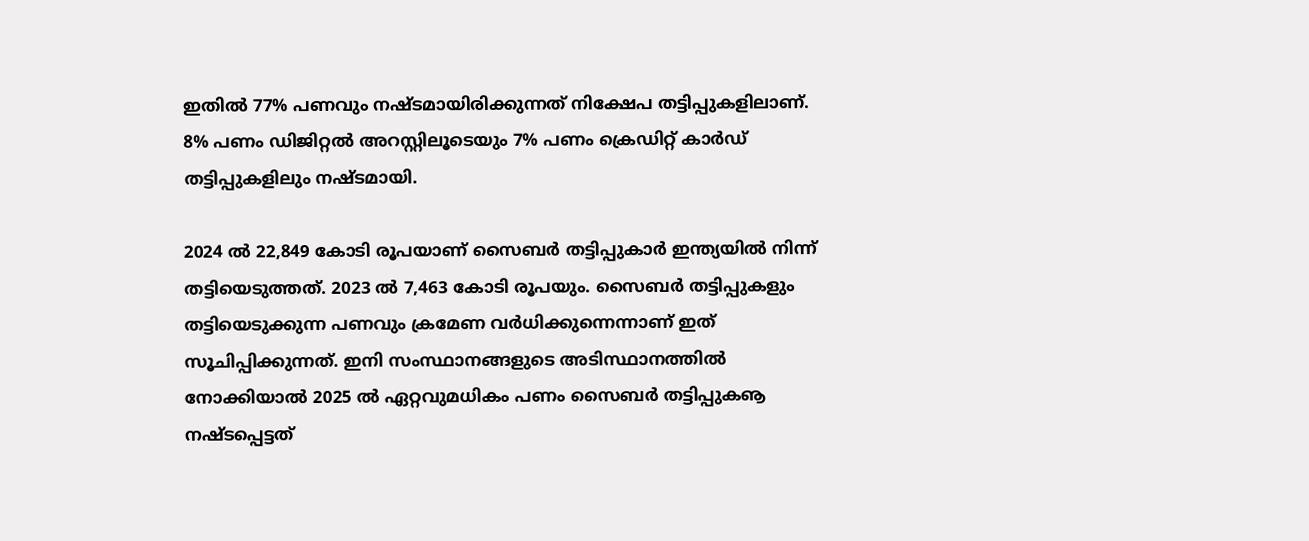ഇതില്‍ 77% പണവും നഷ്ടമായിരിക്കുന്നത് നിക്ഷേപ തട്ടിപ്പുകളിലാണ്. 8% പണം ഡിജിറ്റല്‍ അറസ്റ്റിലൂടെയും 7% പണം ക്രെഡിറ്റ് കാര്‍ഡ് തട്ടിപ്പുകളിലും നഷ്ടമായി.

2024 ല്‍ 22,849 കോടി രൂപയാണ് സൈബര്‍ തട്ടിപ്പുകാര്‍ ഇന്ത്യയില്‍ നിന്ന് തട്ടിയെടുത്തത്. 2023 ല്‍ 7,463 കോടി രൂപയും. സൈബര്‍ തട്ടിപ്പുകളും തട്ടിയെടുക്കുന്ന പണവും ക്രമേണ വര്‍ധിക്കുന്നെന്നാണ് ഇത് സൂചിപ്പിക്കുന്നത്. ഇനി സംസ്ഥാനങ്ങളുടെ അടിസ്ഥാനത്തില്‍ നോക്കിയാല്‍ 2025 ല്‍ ഏറ്റവുമധികം പണം സൈബര്‍ തട്ടിപ്പുകൡ നഷ്ടപ്പെട്ടത്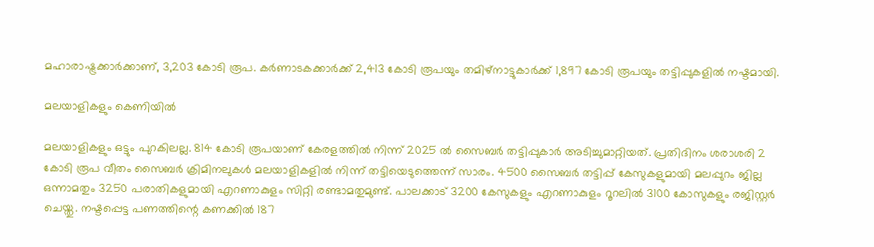മഹാരാഷ്ട്രക്കാര്‍ക്കാണ്, 3,203 കോടി രൂപ. കര്‍ണാടകക്കാര്‍ക്ക് 2,413 കോടി രൂപയും തമിഴ്‌നാട്ടുകാര്‍ക്ക് 1,897 കോടി രൂപയും തട്ടിപ്പുകളില്‍ നഷ്ടമായി.

മലയാളികളും കെണിയില്‍

മലയാളികളും ഒട്ടും പുറകിലല്ല. 814 കോടി രൂപയാണ് കേരളത്തില്‍ നിന്ന് 2025 ല്‍ സൈബര്‍ തട്ടിപ്പുകാര്‍ അടിച്ചുമാറ്റിയത്. പ്രതിദിനം ശരാശരി 2 കോടി രൂപ വീതം സൈബര്‍ ക്രിമിനലുകള്‍ മലയാളികളില്‍ നിന്ന് തട്ടിയെടുത്തെന്ന് സാരം. 4500 സൈബര്‍ തട്ടിപ്പ് കേസുകളുമായി മലപ്പുറം ജില്ല ഒന്നാമതും 3250 പരാതികളുമായി എറണാകുളം സിറ്റി രണ്ടാമതുമുണ്ട്. പാലക്കാട് 3200 കേസുകളും എറണാകുളം റൂറലില്‍ 3100 കോസുകളും രജിസ്റ്റര്‍ ചെയ്തു. നഷ്ടപ്പെട്ട പണത്തിന്റെ കണക്കില്‍ 187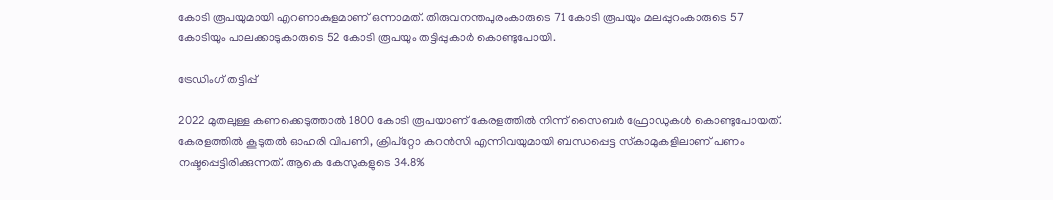കോടി രൂപയുമായി എറണാകുളമാണ് ഒന്നാമത്. തിരുവനന്തപുരംകാരുടെ 71 കോടി രൂപയും മലപ്പുറംകാരുടെ 57 കോടിയും പാലക്കാടുകാരുടെ 52 കോടി രൂപയും തട്ടിപ്പുകാര്‍ കൊണ്ടുപോയി.

ട്രേഡിംഗ് തട്ടിപ്പ്

2022 മുതലുള്ള കണക്കെടുത്താല്‍ 1800 കോടി രൂപയാണ് കേരളത്തില്‍ നിന്ന് സൈബര്‍ ഫ്രോഡുകള്‍ കൊണ്ടുപോയത്. കേരളത്തില്‍ കൂടുതല്‍ ഓഹരി വിപണി, ക്രിപ്‌റ്റോ കറന്‍സി എന്നിവയുമായി ബന്ധപ്പെട്ട സ്‌കാമുകളിലാണ് പണം നഷ്ടപ്പെട്ടിരിക്കുന്നത്. ആകെ കേസുകളുടെ 34.8%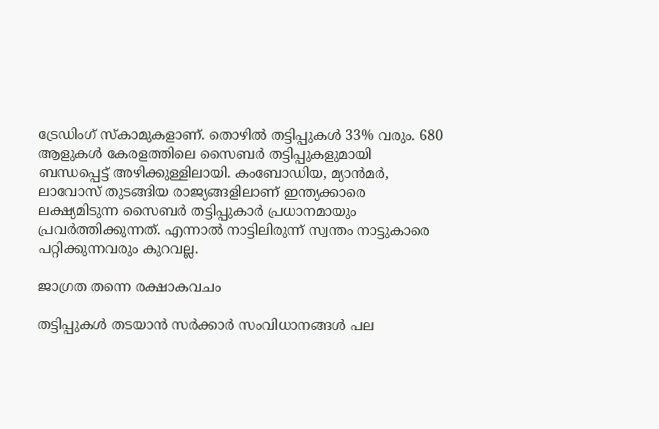ട്രേഡിംഗ് സ്‌കാമുകളാണ്. തൊഴില്‍ തട്ടിപ്പുകള്‍ 33% വരും. 680 ആളുകള്‍ കേരളത്തിലെ സൈബര്‍ തട്ടിപ്പുകളുമായി ബന്ധപ്പെട്ട് അഴിക്കുള്ളിലായി. കംബോഡിയ, മ്യാന്‍മര്‍, ലാവോസ് തുടങ്ങിയ രാജ്യങ്ങളിലാണ് ഇന്ത്യക്കാരെ ലക്ഷ്യമിടുന്ന സൈബര്‍ തട്ടിപ്പുകാര്‍ പ്രധാനമായും പ്രവര്‍ത്തിക്കുന്നത്. എന്നാല്‍ നാട്ടിലിരുന്ന് സ്വന്തം നാട്ടുകാരെ പറ്റിക്കുന്നവരും കുറവല്ല.

ജാഗ്രത തന്നെ രക്ഷാകവചം

തട്ടിപ്പുകള്‍ തടയാന്‍ സര്‍ക്കാര്‍ സംവിധാനങ്ങള്‍ പല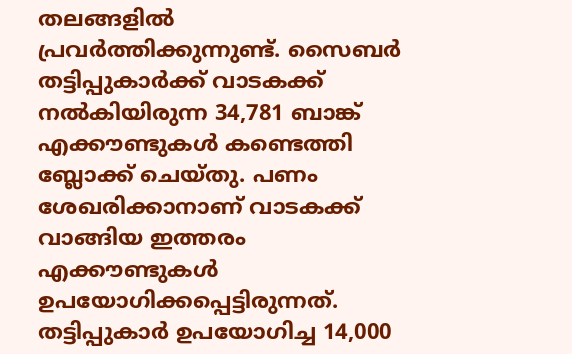തലങ്ങളില്‍ പ്രവര്‍ത്തിക്കുന്നുണ്ട്. സൈബര്‍ തട്ടിപ്പുകാര്‍ക്ക് വാടകക്ക് നല്‍കിയിരുന്ന 34,781 ബാങ്ക് എക്കൗണ്ടുകള്‍ കണ്ടെത്തി ബ്ലോക്ക് ചെയ്തു. പണം ശേഖരിക്കാനാണ് വാടകക്ക് വാങ്ങിയ ഇത്തരം എക്കൗണ്ടുകള്‍ ഉപയോഗിക്കപ്പെട്ടിരുന്നത്. തട്ടിപ്പുകാര്‍ ഉപയോഗിച്ച 14,000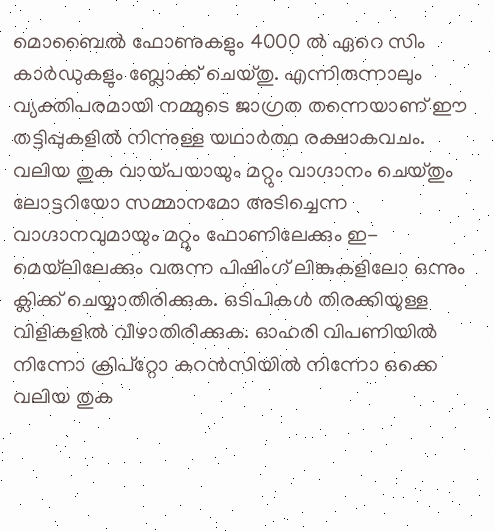മൊബൈല്‍ ഫോണുകളും 4000 ല്‍ ഏറെ സിം കാര്‍ഡുകളും ബ്ലോക്ക് ചെയ്തു. എന്നിരുന്നാലും വ്യക്തിപരമായി നമ്മുടെ ജാഗ്രത തന്നെയാണ് ഈ തട്ടിപ്പുകളില്‍ നിന്നുള്ള യഥാര്‍ത്ഥ രക്ഷാകവചം. വലിയ തുക വായ്പയായും മറ്റും വാഗ്ദാനം ചെയ്തും ലോട്ടറിയോ സമ്മാനമോ അടിച്ചെന്ന വാഗ്ദാനവുമായും മറ്റും ഫോണിലേക്കും ഇ-മെയ്‌ലിലേക്കും വരുന്ന പിഷിംഗ് ലിങ്കുകളിലോ ഒന്നും ക്ലിക്ക് ചെയ്യാതിരിക്കുക. ഒടിപികള്‍ തിരക്കിയുള്ള വിളികളില്‍ വീഴാതിരിക്കുക. ഓഹരി വിപണിയില്‍ നിന്നോ ക്രിപ്‌റ്റോ കറന്‍സിയില്‍ നിന്നോ ഒക്കെ വലിയ തുക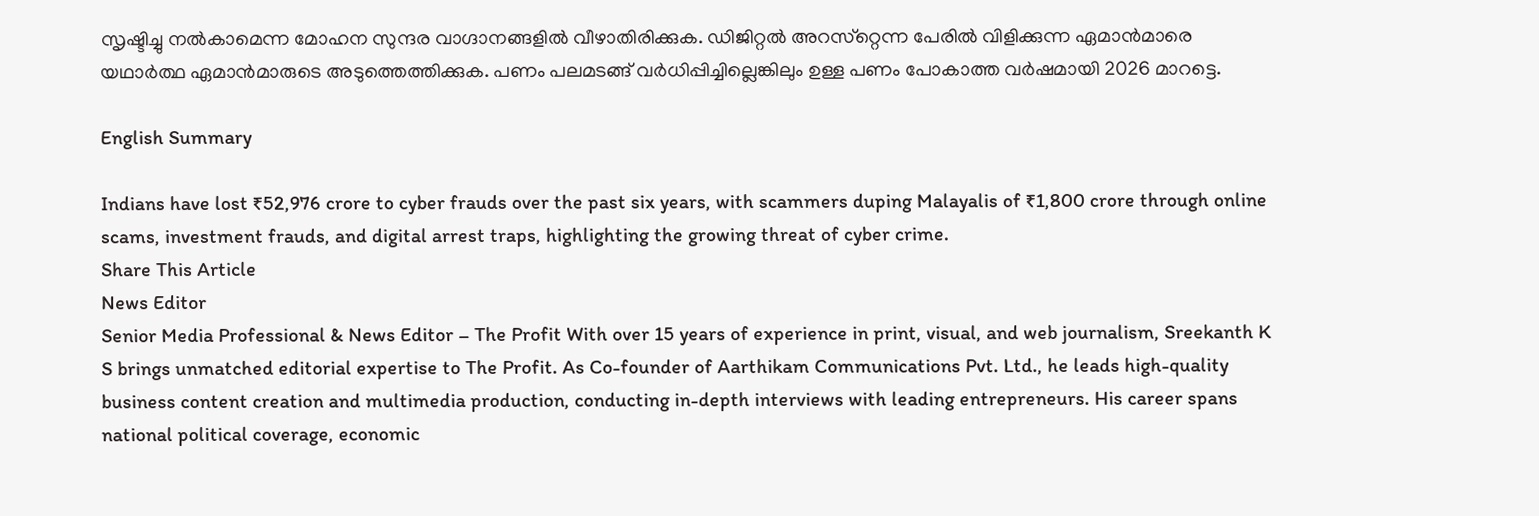സൃഷ്ടിച്ചു നല്‍കാമെന്ന മോഹന സുന്ദര വാഗ്ദാനങ്ങളില്‍ വീഴാതിരിക്കുക. ഡിജിറ്റല്‍ അറസ്‌റ്റെന്ന പേരില്‍ വിളിക്കുന്ന ഏമാന്‍മാരെ യഥാര്‍ത്ഥ ഏമാന്‍മാരുടെ അടുത്തെത്തിക്കുക. പണം പലമടങ്ങ് വര്‍ധിപ്പിച്ചില്ലെങ്കിലും ഉള്ള പണം പോകാത്ത വര്‍ഷമായി 2026 മാറട്ടെ.

English Summary

Indians have lost ₹52,976 crore to cyber frauds over the past six years, with scammers duping Malayalis of ₹1,800 crore through online scams, investment frauds, and digital arrest traps, highlighting the growing threat of cyber crime.
Share This Article
News Editor
Senior Media Professional & News Editor – The Profit With over 15 years of experience in print, visual, and web journalism, Sreekanth K S brings unmatched editorial expertise to The Profit. As Co-founder of Aarthikam Communications Pvt. Ltd., he leads high-quality business content creation and multimedia production, conducting in-depth interviews with leading entrepreneurs. His career spans national political coverage, economic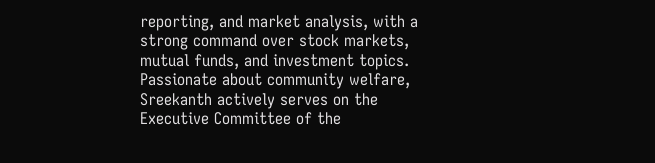reporting, and market analysis, with a strong command over stock markets, mutual funds, and investment topics. Passionate about community welfare, Sreekanth actively serves on the Executive Committee of the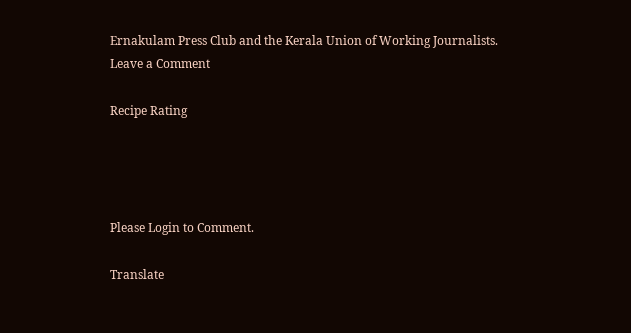Ernakulam Press Club and the Kerala Union of Working Journalists.
Leave a Comment

Recipe Rating




Please Login to Comment.

Translate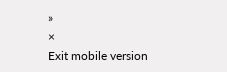»
×
Exit mobile version